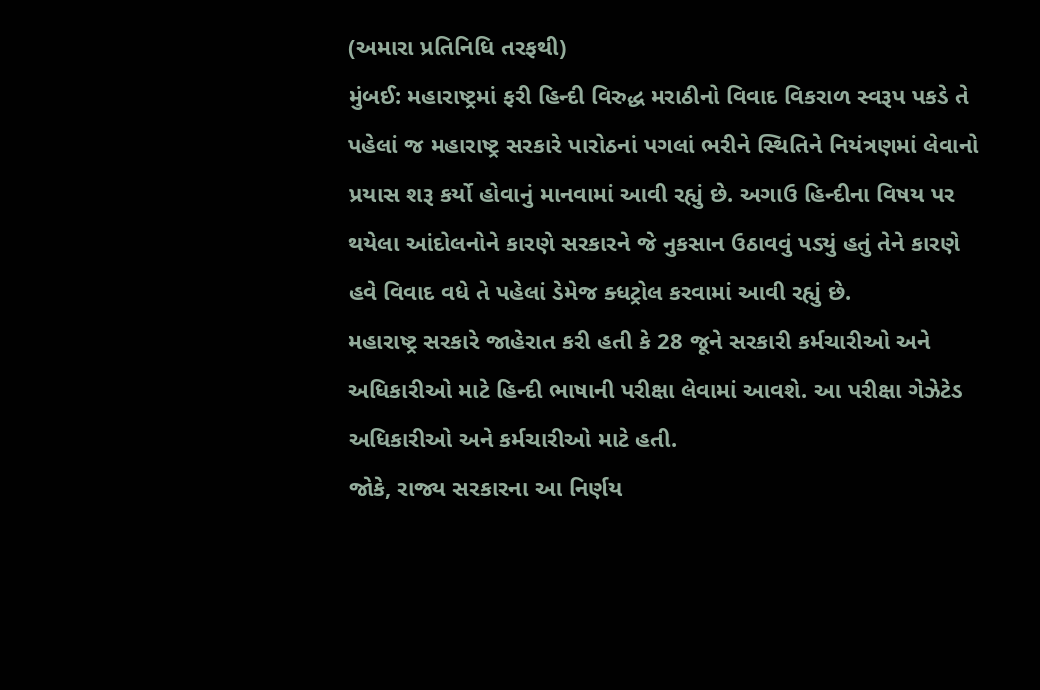(અમારા પ્રતિનિધિ તરફથી)
મુંબઈ: મહારાષ્ટ્રમાં ફરી હિન્દી વિરુદ્ધ મરાઠીનો વિવાદ વિકરાળ સ્વરૂપ પકડે તે પહેલાં જ મહારાષ્ટ્ર સરકારે પારોઠનાં પગલાં ભરીને સ્થિતિને નિયંત્રણમાં લેવાનો પ્રયાસ શરૂ કર્યો હોવાનું માનવામાં આવી રહ્યું છે. અગાઉ હિન્દીના વિષય પર થયેલા આંદોલનોને કારણે સરકારને જે નુકસાન ઉઠાવવું પડ્યું હતું તેને કારણે હવે વિવાદ વધે તે પહેલાં ડેમેજ ક્ધટ્રોલ કરવામાં આવી રહ્યું છે.
મહારાષ્ટ્ર સરકારે જાહેરાત કરી હતી કે 28 જૂને સરકારી કર્મચારીઓ અને અધિકારીઓ માટે હિન્દી ભાષાની પરીક્ષા લેવામાં આવશે. આ પરીક્ષા ગેઝેટેડ અધિકારીઓ અને કર્મચારીઓ માટે હતી.
જોકે, રાજ્ય સરકારના આ નિર્ણય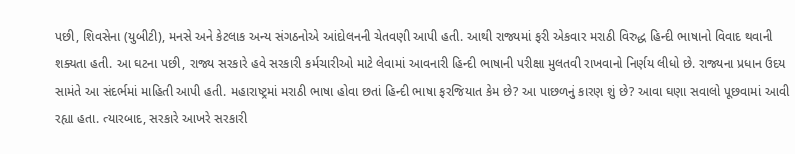પછી, શિવસેના (યુબીટી), મનસે અને કેટલાક અન્ય સંગઠનોએ આંદોલનની ચેતવણી આપી હતી. આથી રાજ્યમાં ફરી એકવાર મરાઠી વિરુદ્ધ હિન્દી ભાષાનો વિવાદ થવાની શક્યતા હતી. આ ઘટના પછી, રાજ્ય સરકારે હવે સરકારી કર્મચારીઓ માટે લેવામાં આવનારી હિન્દી ભાષાની પરીક્ષા મુલતવી રાખવાનો નિર્ણય લીધો છે. રાજ્યના પ્રધાન ઉદય સામંતે આ સંદર્ભમાં માહિતી આપી હતી. મહારાષ્ટ્રમાં મરાઠી ભાષા હોવા છતાં હિન્દી ભાષા ફરજિયાત કેમ છે? આ પાછળનું કારણ શું છે? આવા ઘણા સવાલો પૂછવામાં આવી રહ્યા હતા. ત્યારબાદ, સરકારે આખરે સરકારી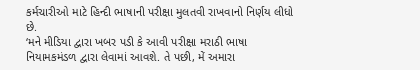કર્મચારીઓ માટે હિન્દી ભાષાની પરીક્ષા મુલતવી રાખવાનો નિર્ણય લીધો છે.
‘મને મીડિયા દ્વારા ખબર પડી કે આવી પરીક્ષા મરાઠી ભાષા નિયામકમંડળ દ્વારા લેવામાં આવશે. તે પછી, મેં અમારા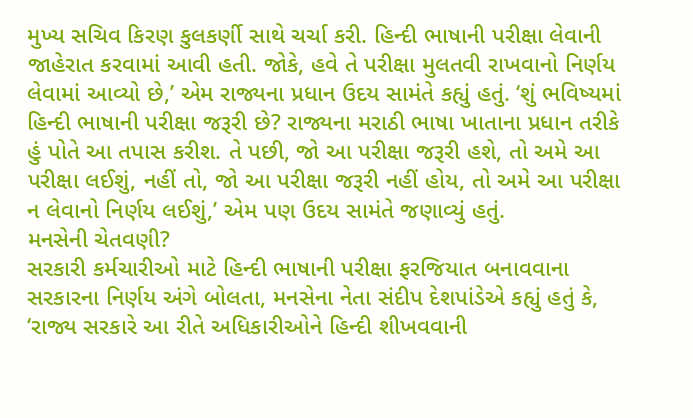મુખ્ય સચિવ કિરણ કુલકર્ણી સાથે ચર્ચા કરી. હિન્દી ભાષાની પરીક્ષા લેવાની જાહેરાત કરવામાં આવી હતી. જોકે, હવે તે પરીક્ષા મુલતવી રાખવાનો નિર્ણય લેવામાં આવ્યો છે,’ એમ રાજ્યના પ્રધાન ઉદય સામંતે કહ્યું હતું. ‘શું ભવિષ્યમાં હિન્દી ભાષાની પરીક્ષા જરૂરી છે? રાજ્યના મરાઠી ભાષા ખાતાના પ્રધાન તરીકે હું પોતે આ તપાસ કરીશ. તે પછી, જો આ પરીક્ષા જરૂરી હશે, તો અમે આ પરીક્ષા લઈશું, નહીં તો, જો આ પરીક્ષા જરૂરી નહીં હોય, તો અમે આ પરીક્ષા ન લેવાનો નિર્ણય લઈશું,’ એમ પણ ઉદય સામંતે જણાવ્યું હતું.
મનસેની ચેતવણી?
સરકારી કર્મચારીઓ માટે હિન્દી ભાષાની પરીક્ષા ફરજિયાત બનાવવાના સરકારના નિર્ણય અંગે બોલતા, મનસેના નેતા સંદીપ દેશપાંડેએ કહ્યું હતું કે, ‘રાજ્ય સરકારે આ રીતે અધિકારીઓને હિન્દી શીખવવાની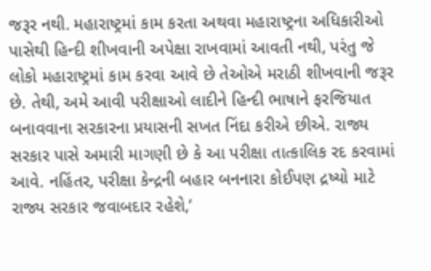જરૂર નથી. મહારાષ્ટ્રમાં કામ કરતા અથવા મહારાષ્ટ્રના અધિકારીઓ પાસેથી હિન્દી શીખવાની અપેક્ષા રાખવામાં આવતી નથી, પરંતુ જે લોકો મહારાષ્ટ્રમાં કામ કરવા આવે છે તેઓએ મરાઠી શીખવાની જરૂર છે. તેથી, અમે આવી પરીક્ષાઓ લાદીને હિન્દી ભાષાને ફરજિયાત બનાવવાના સરકારના પ્રયાસની સખત નિંદા કરીએ છીએ. રાજ્ય સરકાર પાસે અમારી માગણી છે કે આ પરીક્ષા તાત્કાલિક રદ કરવામાં આવે. નહિંતર, પરીક્ષા કેન્દ્રની બહાર બનનારા કોઈપણ દ્રષ્યો માટે રાજ્ય સરકાર જવાબદાર રહેશે,’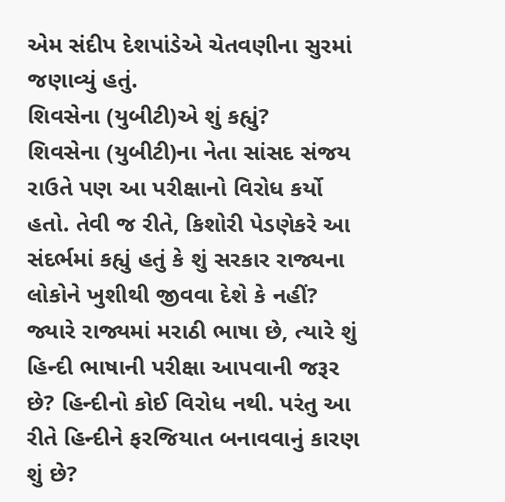એમ સંદીપ દેશપાંડેએ ચેતવણીના સુરમાં જણાવ્યું હતું.
શિવસેના (યુબીટી)એ શું કહ્યું?
શિવસેના (યુબીટી)ના નેતા સાંસદ સંજય રાઉતે પણ આ પરીક્ષાનો વિરોધ કર્યો હતો. તેવી જ રીતે, કિશોરી પેડણેકરે આ સંદર્ભમાં કહ્યું હતું કે શું સરકાર રાજ્યના લોકોને ખુશીથી જીવવા દેશે કે નહીં? જ્યારે રાજ્યમાં મરાઠી ભાષા છે, ત્યારે શું હિન્દી ભાષાની પરીક્ષા આપવાની જરૂર છે? હિન્દીનો કોઈ વિરોધ નથી. પરંતુ આ રીતે હિન્દીને ફરજિયાત બનાવવાનું કારણ શું છે?